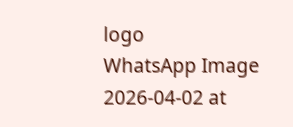logo
WhatsApp Image 2026-04-02 at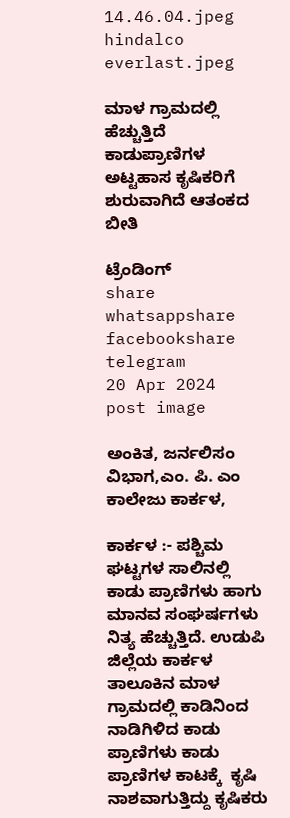14.46.04.jpeg
hindalco everlast.jpeg

ಮಾಳ ಗ್ರಾಮದಲ್ಲಿ ಹೆಚ್ಚುತ್ತಿದೆ ಕಾಡುಪ್ರಾಣಿಗಳ ಅಟ್ಟಹಾಸ ಕೃಷಿಕರಿಗೆ ಶುರುವಾಗಿದೆ ಆತಂಕದ ಬೀತಿ

ಟ್ರೆಂಡಿಂಗ್
share whatsappshare facebookshare telegram
20 Apr 2024
post image

ಅಂಕಿತ, ಜರ್ನಲಿಸಂ ವಿಭಾಗ,ಎಂ. ಪಿ. ಎಂ ಕಾಲೇಜು ಕಾರ್ಕಳ,

ಕಾರ್ಕಳ :- ಪಶ್ಚಿಮ ಘಟ್ಟಗಳ ಸಾಲಿನಲ್ಲಿ ಕಾಡು ಪ್ರಾಣಿಗಳು ಹಾಗು ಮಾನವ ಸಂಘರ್ಷಗಳು ನಿತ್ಯ ಹೆಚ್ಚುತ್ತಿದೆ. ಉಡುಪಿ ಜಿಲ್ಲೆಯ ಕಾರ್ಕಳ ತಾಲೂಕಿನ ಮಾಳ ಗ್ರಾಮದಲ್ಲಿ ಕಾಡಿನಿಂದ  ನಾಡಿಗಿಳಿದ ಕಾಡು ಪ್ರಾಣಿಗಳು ಕಾಡು ಪ್ರಾಣಿಗಳ ಕಾಟಕ್ಕೆ  ಕೃಷಿ ನಾಶವಾಗುತ್ತಿದ್ದು ಕೃಷಿಕರು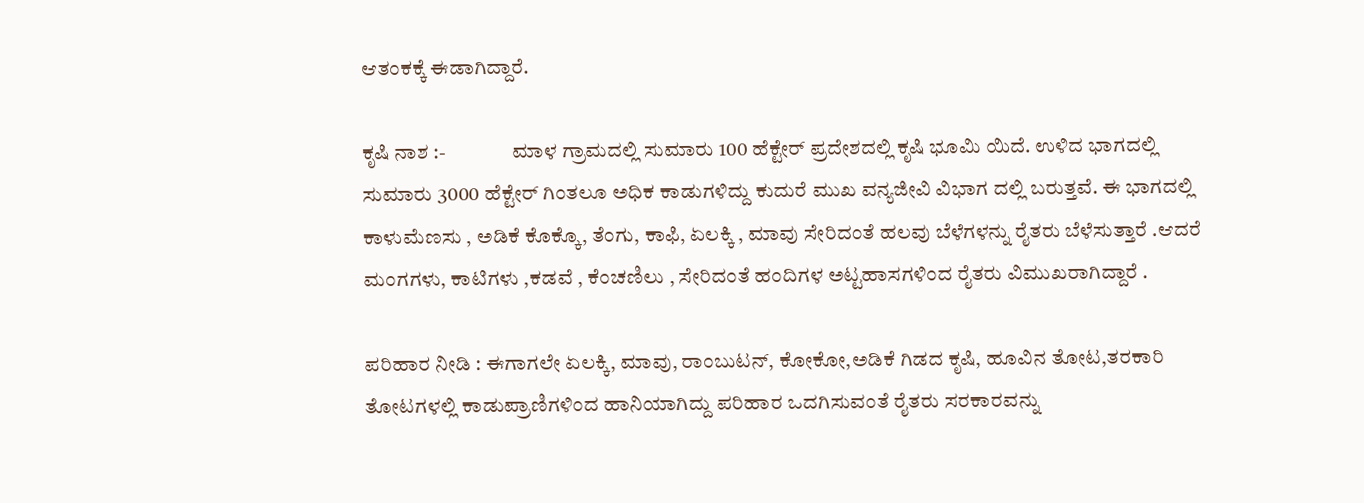ಆತಂಕಕ್ಕೆ ಈಡಾಗಿದ್ದಾರೆ.

ಕೃಷಿ ನಾಶ :-                ಮಾಳ ಗ್ರಾಮದಲ್ಲಿ ಸುಮಾರು 100 ಹೆಕ್ಟೇರ್ ಪ್ರದೇಶದಲ್ಲಿ ಕೃಷಿ ಭೂಮಿ ಯಿದೆ. ಉಳಿದ ಭಾಗದಲ್ಲಿ ಸುಮಾರು 3000 ಹೆಕ್ಟೇರ್ ಗಿಂತಲೂ ಅಧಿಕ ಕಾಡುಗಳಿದ್ದು ಕುದುರೆ ಮುಖ ವನ್ಯಜೀವಿ ವಿಭಾಗ ದಲ್ಲಿ ಬರುತ್ತವೆ. ಈ ಭಾಗದಲ್ಲಿ ಕಾಳುಮೆಣಸು , ಅಡಿಕೆ ಕೊಕ್ಕೊ, ತೆಂಗು, ಕಾಫಿ, ಏಲಕ್ಕಿ , ಮಾವು ಸೇರಿದಂತೆ ಹಲವು ಬೆಳೆಗಳನ್ನು ರೈತರು ಬೆಳೆಸುತ್ತಾರೆ .ಆದರೆ ಮಂಗಗಳು, ಕಾಟಿಗಳು ,ಕಡವೆ , ಕೆಂಚಣಿಲು , ಸೇರಿದಂತೆ ಹಂದಿಗಳ ಅಟ್ಟಹಾಸಗಳಿಂದ ರೈತರು ವಿಮುಖರಾಗಿದ್ದಾರೆ .

ಪರಿಹಾರ ನೀಡಿ : ಈಗಾಗಲೇ ಏಲಕ್ಕಿ, ಮಾವು, ರಾಂಬುಟನ್, ಕೋಕೋ,ಅಡಿಕೆ ಗಿಡದ ಕೃಷಿ, ಹೂವಿನ ತೋಟ,ತರಕಾರಿ ತೋಟಗಳಲ್ಲಿ ಕಾಡುಪ್ರಾಣಿಗಳಿಂದ ಹಾನಿಯಾಗಿದ್ದು ಪರಿಹಾರ ಒದಗಿಸುವಂತೆ ರೈತರು ಸರಕಾರವನ್ನು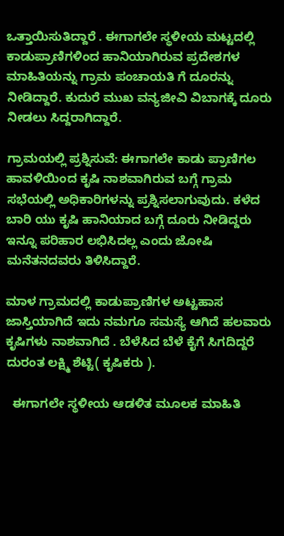ಒತ್ತಾಯಿಸುತಿದ್ದಾರೆ . ಈಗಾಗಲೇ ಸ್ಥಳೀಯ ಮಟ್ಟದಲ್ಲಿ ಕಾಡುಪ್ರಾಣಿಗಳಿಂದ ಹಾನಿಯಾಗಿರುವ ಪ್ರದೇಶಗಳ ಮಾಹಿತಿಯನ್ನು ಗ್ರಾಮ ಪಂಚಾಯತಿ ಗೆ ದೂರನ್ನು ನೀಡಿದ್ದಾರೆ. ಕುದುರೆ ಮುಖ ವನ್ಯಜೀವಿ ವಿಬಾಗಕ್ಕೆ ದೂರು ನೀಡಲು ಸಿದ್ದರಾಗಿದ್ದಾರೆ.

ಗ್ರಾಮಯಲ್ಲಿ ಪ್ರಶ್ನಿಸುವೆ: ಈಗಾಗಲೇ ಕಾಡು ಪ್ರಾಣಿಗಲ ಹಾವಳಿಯಿಂದ ಕೃಷಿ ನಾಶವಾಗಿರುವ ಬಗ್ಗೆ ಗ್ರಾಮ ಸಭೆಯಲ್ಲಿ ಅಧಿಕಾರಿಗಳನ್ನು ಪ್ರಶ್ನಿಸಲಾಗುವುದು. ಕಳೆದ ಬಾರಿ ಯು ಕೃಷಿ ಹಾನಿಯಾದ ಬಗ್ಗೆ ದೂರು ನೀಡಿದ್ದರು ಇನ್ನೂ ಪರಿಹಾರ ಲಭಿಸಿದಲ್ಲ ಎಂದು ಜೋಷಿ ಮನೆತನದವರು ತಿಳಿಸಿದ್ದಾರೆ.

ಮಾಳ ಗ್ರಾಮದಲ್ಲಿ ಕಾಡುಪ್ರಾಣಿಗಳ ಅಟ್ಟಹಾಸ ಜಾಸ್ತಿಯಾಗಿದೆ ಇದು ನಮಗೂ ಸಮಸ್ಯೆ ಆಗಿದೆ ಹಲವಾರು ಕೃಷಿಗಳು ನಾಶವಾಗಿದೆ . ಬೆಳೆಸಿದ ಬೆಳೆ ಕೈಗೆ ಸಿಗದಿದ್ದರೆ ದುರಂತ ಲಕ್ಷ್ಮಿ ಶೆಟ್ಟಿ( ಕೃಷಿಕರು ).

  ಈಗಾಗಲೇ ಸ್ಥಳೀಯ ಆಡಳಿತ ಮೂಲಕ ಮಾಹಿತಿ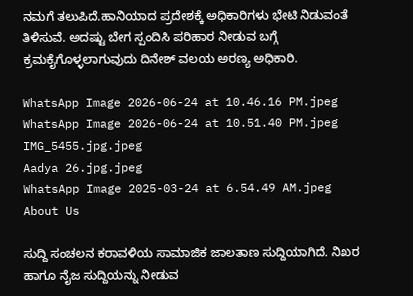ನಮಗೆ ತಲುಪಿದೆ.ಹಾನಿಯಾದ ಪ್ರದೇಶಕ್ಕೆ ಅಧಿಕಾರಿಗಳು ಭೇಟಿ ನಿಡುವಂತೆ ತಿಳಿಸುವೆ. ಅದಷ್ಟು ಬೇಗ ಸ್ಪಂದಿಸಿ ಪರಿಹಾರ ನೀಡುವ ಬಗ್ಗೆ ಕ್ರಮಕೈಗೊಳ್ಳಲಾಗುವುದು ದಿನೇಶ್ ವಲಯ ಅರಣ್ಯ ಅಧಿಕಾರಿ.

WhatsApp Image 2026-06-24 at 10.46.16 PM.jpeg
WhatsApp Image 2026-06-24 at 10.51.40 PM.jpeg
IMG_5455.jpg.jpeg
Aadya 26.jpg.jpeg
WhatsApp Image 2025-03-24 at 6.54.49 AM.jpeg
About Us

ಸುದ್ದಿ ಸಂಚಲನ ಕರಾವಳಿಯ ಸಾಮಾಜಿಕ ಜಾಲತಾಣ ಸುದ್ದಿಯಾಗಿದೆ. ನಿಖರ ಹಾಗೂ ನೈಜ ಸುದ್ದಿಯನ್ನು ನೀಡುವ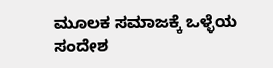ಮೂಲಕ ಸಮಾಜಕ್ಕೆ ಒಳ್ಳೆಯ ಸಂದೇಶ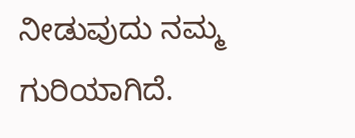ನೀಡುವುದು ನಮ್ಮ ಗುರಿಯಾಗಿದೆ.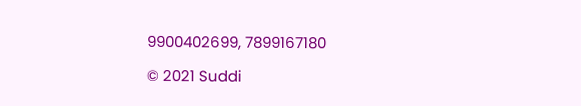9900402699, 7899167180

© 2021 Suddi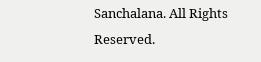Sanchalana. All Rights Reserved.